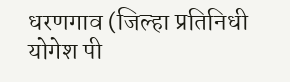धरणगाव (जिल्हा प्रतिनिधी योगेश पी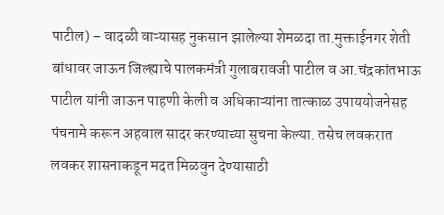पाटील) – वादळी वाऱ्यासह नुकसान झालेल्या शेमळदा ता.मुक्ताईनगर शेती बांधावर जाऊन जिल्ह्याचे पालकमंत्री गुलाबरावजी पाटील व आ.चंद्रकांतभाऊ पाटील यांनी जाऊन पाहणी केली व अधिकाऱ्यांना तात्काळ उपाययोजनेसह पंचनामे करून अहवाल सादर करण्याच्या सुचना केल्या. तसेच लवकरात लवकर शासनाकडून मदत मिळवुन देण्यासाठी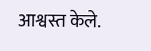आश्वस्त केले.